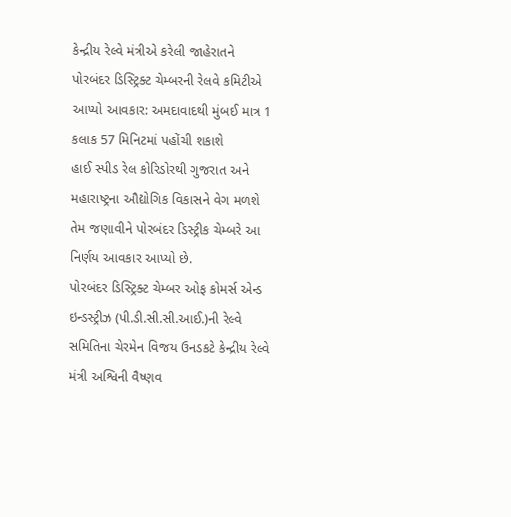કેન્દ્રીય રેલ્વે મંત્રીએ કરેલી જાહેરાતને પોરબંદર ડિસ્ટ્રિક્ટ ચેમ્બરની રેલવે કમિટીએ આપ્યો આવકાર: અમદાવાદથી મુંબઈ માત્ર 1 કલાક 57 મિનિટમાં પહોંચી શકાશે
હાઈ સ્પીડ રેલ કોરિડોરથી ગુજરાત અને મહારાષ્ટ્રના ઔદ્યોગિક વિકાસને વેગ મળશે તેમ જણાવીને પોરબંદર ડિસ્ટ્રીક ચેમ્બરે આ નિર્ણય આવકાર આપ્યો છે.
પોરબંદર ડિસ્ટ્રિક્ટ ચેમ્બર ઓફ કોમર્સ એન્ડ ઇન્ડસ્ટ્રીઝ (પી.ડી.સી.સી.આઈ.)ની રેલ્વે સમિતિના ચેરમેન વિજય ઉનડકટે કેન્દ્રીય રેલ્વે મંત્રી અશ્વિની વૈષ્ણવ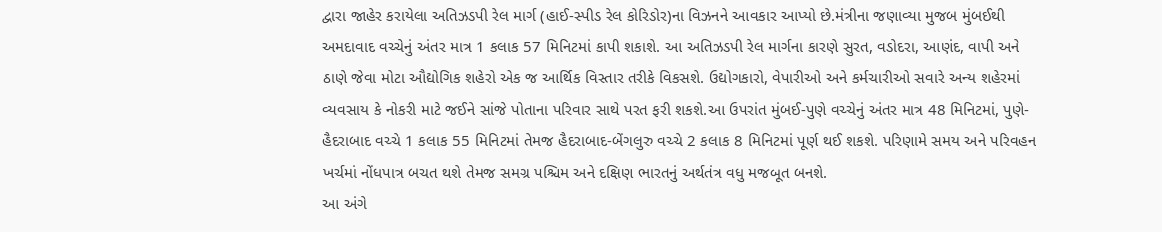દ્વારા જાહેર કરાયેલા અતિઝડપી રેલ માર્ગ (હાઈ-સ્પીડ રેલ કોરિડોર)ના વિઝનને આવકાર આપ્યો છે.મંત્રીના જણાવ્યા મુજબ મુંબઈથી અમદાવાદ વચ્ચેનું અંતર માત્ર 1 કલાક 57 મિનિટમાં કાપી શકાશે. આ અતિઝડપી રેલ માર્ગના કારણે સુરત, વડોદરા, આણંદ, વાપી અને ઠાણે જેવા મોટા ઔદ્યોગિક શહેરો એક જ આર્થિક વિસ્તાર તરીકે વિકસશે. ઉદ્યોગકારો, વેપારીઓ અને કર્મચારીઓ સવારે અન્ય શહેરમાં વ્યવસાય કે નોકરી માટે જઈને સાંજે પોતાના પરિવાર સાથે પરત ફરી શકશે.આ ઉપરાંત મુંબઈ-પુણે વચ્ચેનું અંતર માત્ર 48 મિનિટમાં, પુણે-હૈદરાબાદ વચ્ચે 1 કલાક 55 મિનિટમાં તેમજ હૈદરાબાદ-બેંગલુરુ વચ્ચે 2 કલાક 8 મિનિટમાં પૂર્ણ થઈ શકશે. પરિણામે સમય અને પરિવહન ખર્ચમાં નોંધપાત્ર બચત થશે તેમજ સમગ્ર પશ્ચિમ અને દક્ષિણ ભારતનું અર્થતંત્ર વધુ મજબૂત બનશે.
આ અંગે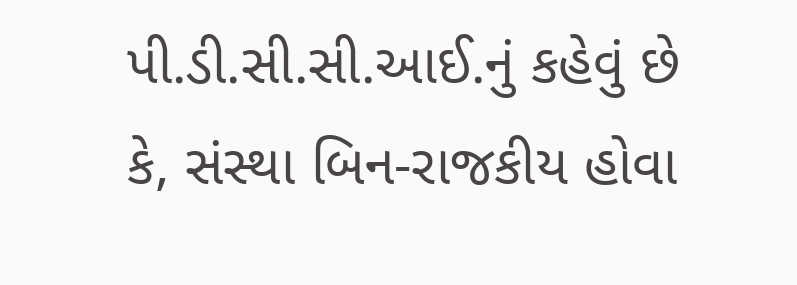પી.ડી.સી.સી.આઈ.નું કહેવું છે કે, સંસ્થા બિન-રાજકીય હોવા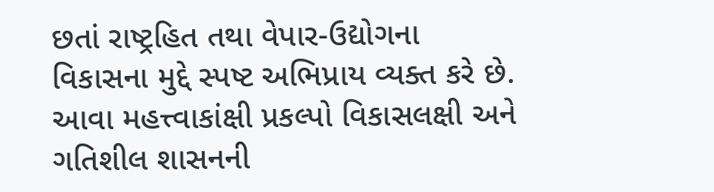છતાં રાષ્ટ્રહિત તથા વેપાર-ઉદ્યોગના વિકાસના મુદ્દે સ્પષ્ટ અભિપ્રાય વ્યક્ત કરે છે. આવા મહત્ત્વાકાંક્ષી પ્રકલ્પો વિકાસલક્ષી અને ગતિશીલ શાસનની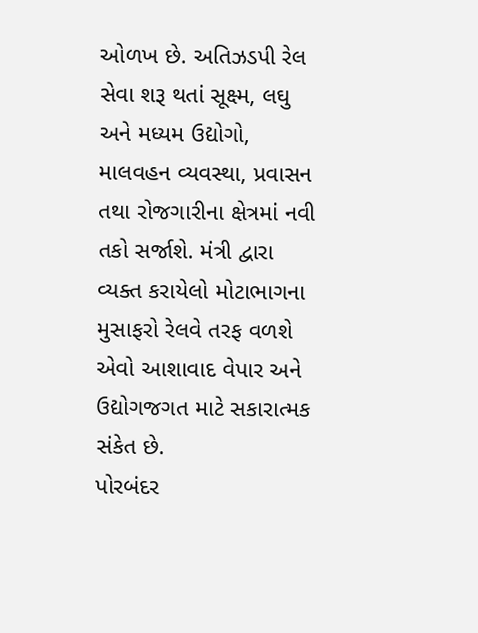ઓળખ છે. અતિઝડપી રેલ સેવા શરૂ થતાં સૂક્ષ્મ, લઘુ અને મધ્યમ ઉદ્યોગો, માલવહન વ્યવસ્થા, પ્રવાસન તથા રોજગારીના ક્ષેત્રમાં નવી તકો સર્જાશે. મંત્રી દ્વારા વ્યક્ત કરાયેલો મોટાભાગના મુસાફરો રેલવે તરફ વળશે એવો આશાવાદ વેપાર અને ઉદ્યોગજગત માટે સકારાત્મક સંકેત છે.
પોરબંદર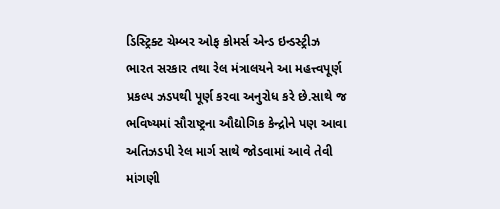ડિસ્ટ્રિક્ટ ચેમ્બર ઓફ કોમર્સ એન્ડ ઇન્ડસ્ટ્રીઝ ભારત સરકાર તથા રેલ મંત્રાલયને આ મહત્ત્વપૂર્ણ પ્રકલ્પ ઝડપથી પૂર્ણ કરવા અનુરોધ કરે છે.સાથે જ ભવિષ્યમાં સૌરાષ્ટ્રના ઔદ્યોગિક કેન્દ્રોને પણ આવા અતિઝડપી રેલ માર્ગ સાથે જોડવામાં આવે તેવી માંગણી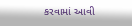કરવામાં આવી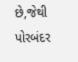છે,જેથી પોરબંદર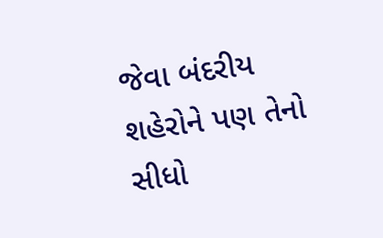જેવા બંદરીય શહેરોને પણ તેનો સીધો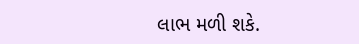લાભ મળી શકે.